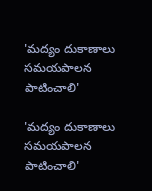'మద్యం దుకాణాలు సమయపాలన పాటించాలి'

'మద్యం దుకాణాలు సమయపాలన పాటించాలి'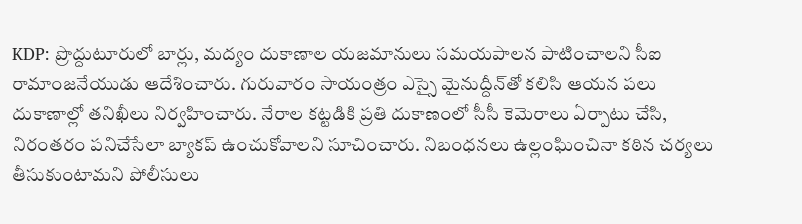KDP: ప్రొద్దుటూరులో బార్లు, మద్యం దుకాణాల యజమానులు సమయపాలన పాటించాలని సీఐ రామాంజనేయుడు ఆదేశించారు. గురువారం సాయంత్రం ఎస్సై మైనుద్దీన్‌తో కలిసి ఆయన పలు దుకాణాల్లో తనిఖీలు నిర్వహించారు. నేరాల కట్టడికి ప్రతి దుకాణంలో సీసీ కెమెరాలు ఏర్పాటు చేసి, నిరంతరం పనిచేసేలా బ్యాకప్ ఉంచుకోవాలని సూచించారు. నిబంధనలు ఉల్లంఘించినా కఠిన చర్యలు తీసుకుంటామని పోలీసులు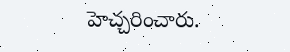హెచ్చరించారు.